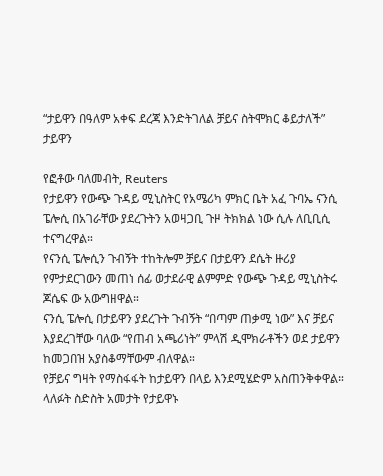“ታይዋን በዓለም አቀፍ ደረጃ እንድትገለል ቻይና ስትሞክር ቆይታለች” ታይዋን

የፎቶው ባለመብት, Reuters
የታይዋን የውጭ ጉዳይ ሚኒስትር የአሜሪካ ምክር ቤት አፈ ጉባኤ ናንሲ ፔሎሲ በአገራቸው ያደረጉትን አወዛጋቢ ጉዞ ትክክል ነው ሲሉ ለቢቢሲ ተናግረዋል።
የናንሲ ፔሎሲን ጉብኝት ተከትሎም ቻይና በታይዋን ደሴት ዙሪያ የምታደርገውን መጠነ ሰፊ ወታደራዊ ልምምድ የውጭ ጉዳይ ሚኒስትሩ ጆሴፍ ው አውግዘዋል።
ናንሲ ፔሎሲ በታይዋን ያደረጉት ጉብኝት “በጣም ጠቃሚ ነው” እና ቻይና እያደረገቸው ባለው “የጠብ አጫሪነት” ምላሽ ዲሞክራቶችን ወደ ታይዋን ከመጋበዝ አያስቆማቸውም ብለዋል።
የቻይና ግዛት የማስፋፋት ከታይዋን በላይ እንደሚሄድም አስጠንቅቀዋል።
ላለፉት ስድስት አመታት የታይዋኑ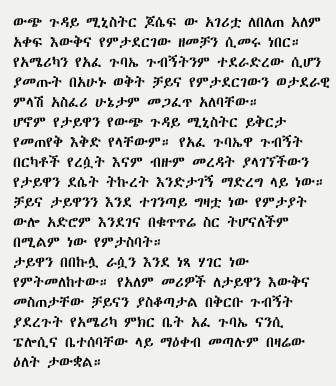ውጭ ጉዳይ ሚኒስትር ጆሴፍ ው አገሪቷ ለበለጠ አለም አቀፍ እውቅና የምታደርገው ዘመቻን ሲመሩ ነበር።
የአሜሪካን የአፈ ጉባኤ ጉብኝትንም ተደራድረው ሲሆን ያመጡት በአሁኑ ወቅት ቻይና የምታደርገውን ወታደራዊ ምላሽ አስፈሪ ሁኔታም መጋፈጥ አለባቸው።
ሆኖም የታይዋን የውጭ ጉዳይ ሚኒስትር ይቅርታ የመጠየቅ እቅድ የላቸውም። የአፈ ጉባኤዋ ጉብኝት በርካቶች የረሷት እናም ብዙም መረዳት ያላገኘችውን የታይዋን ደሴት ትኩረት እንድታገኝ ማድረግ ላይ ነው።
ቻይና ታይዋንን እንደ ተገንጣይ ግዛቷ ነው የምታያት ውሎ አድሮም እንደገና በቁጥጥሬ ስር ትሆናለችም በሚልም ነው የምታስባት።
ታይዋን በበኩሏ ራሷን እንደ ነጻ ሃገር ነው የምትመለከተው። የአለም መሪዎች ለታይዋን እውቅና መስጠታቸው ቻይናን ያስቆጣታል በቅርቡ ጉብኝት ያደረጉት የአሜሪካ ምክር ቤት አፈ ጉባኤ ናንሲ ፔሎሲና ቤተሰባቸው ላይ ማዕቀብ መጣሉም በዛሬው ዕለት ታውቋል።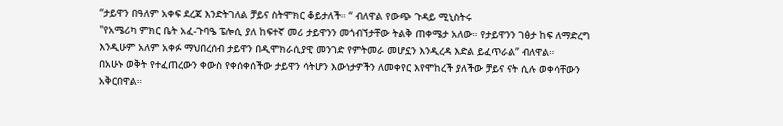“ታይዋን በዓለም አቀፍ ደረጃ እንድትገለል ቻይና ስትሞክር ቆይታለች። “ ብለዋል የውጭ ጉዳይ ሚኒስትሩ
"የአሜሪካ ምክር ቤት አፈ-ጉባዔ ፔሎሲ ያለ ከፍተኛ መሪ ታይዋንን መጎብኘታቸው ትልቅ ጠቀሜታ አለው። የታይዋንን ገፅታ ከፍ ለማድረግ እንዲሁም አለም አቀፉ ማህበረሰብ ታይዋን በዲሞክራሲያዊ መንገድ የምትመራ መሆኗን እንዲረዳ እድል ይፈጥራል” ብለዋል።
በአሁኑ ወቅት የተፈጠረውን ቀውስ የቀሰቀሰችው ታይዋን ሳትሆን እውነታዎችን ለመቀየር እየሞከረች ያለችው ቻይና ናት ሲሉ ወቀሳቸውን አቅርበዋል።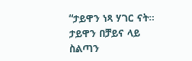“ታይዋን ነጻ ሃገር ናት። ታይዋን በቻይና ላይ ስልጣን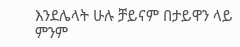እንደሌላት ሁሉ ቻይናም በታይዋን ላይ ምንም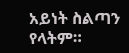አይነት ስልጣን የላትም።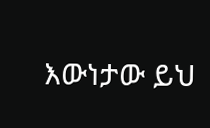እውነታው ይህ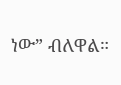ነው” ብለዋል።